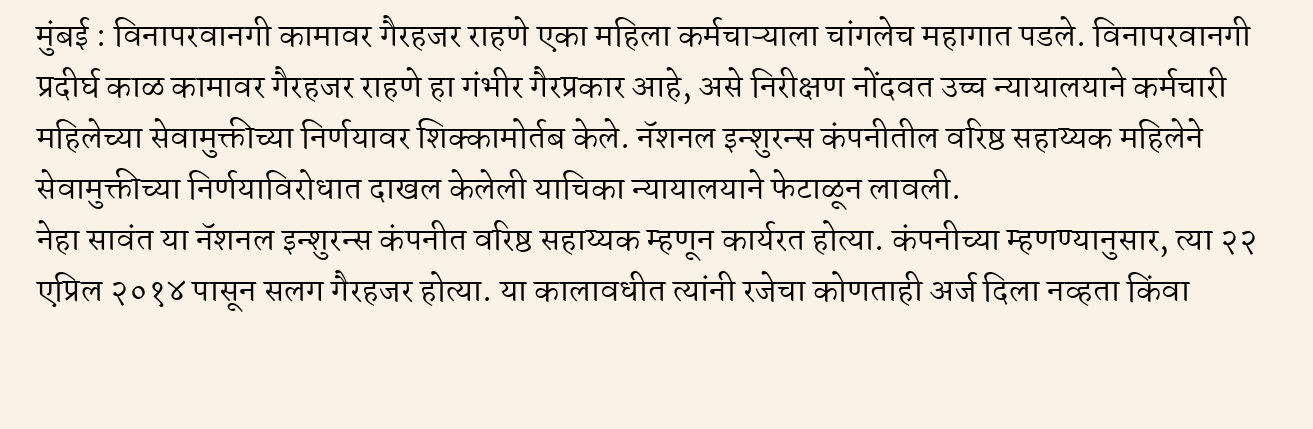मुंबई : विनापरवानगी कामावर गैरहजर राहणे एका महिला कर्मचाऱ्याला चांगलेच महागात पडले. विनापरवानगी प्रदीर्घ काळ कामावर गैरहजर राहणे हा गंभीर गैरप्रकार आहे, असे निरीक्षण नोंदवत उच्च न्यायालयाने कर्मचारी महिलेच्या सेवामुक्तीच्या निर्णयावर शिक्कामोर्तब केले. नॅशनल इन्शुरन्स कंपनीतील वरिष्ठ सहाय्यक महिलेने सेवामुक्तीच्या निर्णयाविरोधात दाखल केलेली याचिका न्यायालयाने फेटाळून लावली.
नेहा सावंत या नॅशनल इन्शुरन्स कंपनीत वरिष्ठ सहाय्यक म्हणून कार्यरत होत्या. कंपनीच्या म्हणण्यानुसार, त्या २२ एप्रिल २०१४ पासून सलग गैरहजर होत्या. या कालावधीत त्यांनी रजेचा कोणताही अर्ज दिला नव्हता किंवा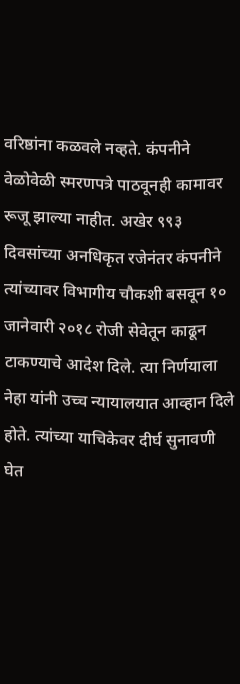वरिष्ठांना कळवले नव्हते. कंपनीने वेळोवेळी स्मरणपत्रे पाठवूनही कामावर रूजू झाल्या नाहीत. अखेर ९९३ दिवसांच्या अनधिकृत रजेनंतर कंपनीने त्यांच्यावर विभागीय चौकशी बसवून १० जानेवारी २०१८ रोजी सेवेतून काढून टाकण्याचे आदेश दिले. त्या निर्णयाला नेहा यांनी उच्च न्यायालयात आव्हान दिले होते. त्यांच्या याचिकेवर दीर्घ सुनावणी घेत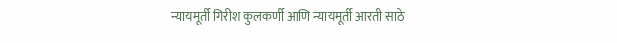न्यायमूर्ती गिरीश कुलकर्णी आणि न्यायमूर्ती आरती साठे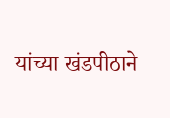यांच्या खंडपीठाने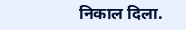निकाल दिला.